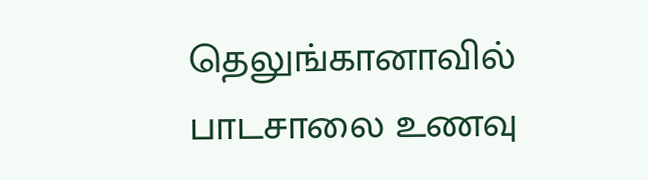தெலுங்கானாவில் பாடசாலை உணவு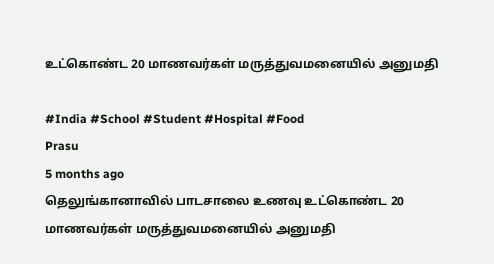உட்கொண்ட 20 மாணவர்கள் மருத்துவமனையில் அனுமதி

#India #School #Student #Hospital #Food
Prasu
5 months ago
தெலுங்கானாவில் பாடசாலை உணவு உட்கொண்ட 20 மாணவர்கள் மருத்துவமனையில் அனுமதி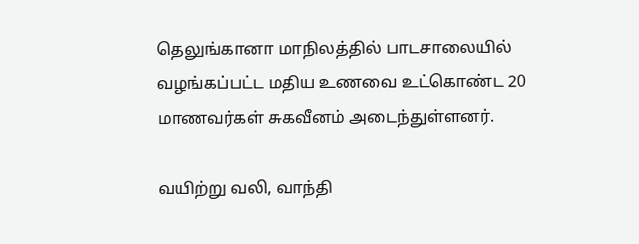தெலுங்கானா மாநிலத்தில் பாடசாலையில் வழங்கப்பட்ட மதிய உணவை உட்கொண்ட 20 மாணவர்கள் சுகவீனம் அடைந்துள்ளனர்.

வயிற்று வலி, வாந்தி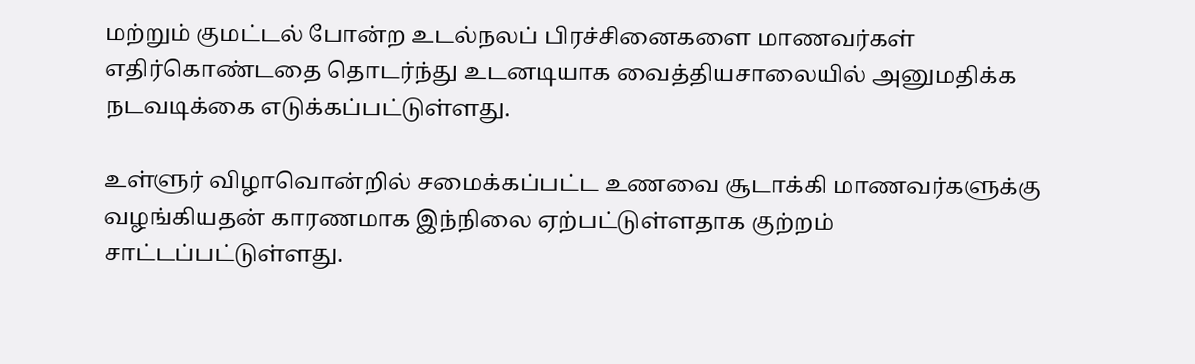மற்றும் குமட்டல் போன்ற உடல்நலப் பிரச்சினைகளை மாணவர்கள் எதிர்கொண்டதை தொடர்ந்து உடனடியாக வைத்தியசாலையில் அனுமதிக்க நடவடிக்கை எடுக்கப்பட்டுள்ளது.

உள்ளுர் விழாவொன்றில் சமைக்கப்பட்ட உணவை சூடாக்கி மாணவர்களுக்கு வழங்கியதன் காரணமாக இந்நிலை ஏற்பட்டுள்ளதாக குற்றம் சாட்டப்பட்டுள்ளது.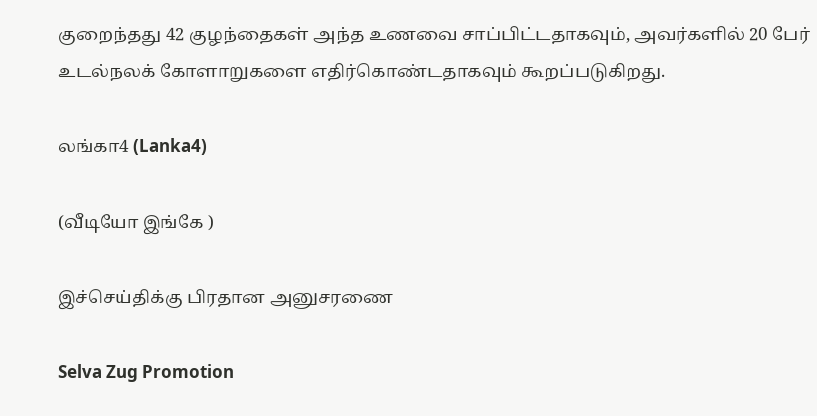குறைந்தது 42 குழந்தைகள் அந்த உணவை சாப்பிட்டதாகவும், அவர்களில் 20 பேர் உடல்நலக் கோளாறுகளை எதிர்கொண்டதாகவும் கூறப்படுகிறது.

லங்கா4 (Lanka4)

(வீடியோ இங்கே )

இச்செய்திக்கு பிரதான அனுசரணை

Selva Zug Promotion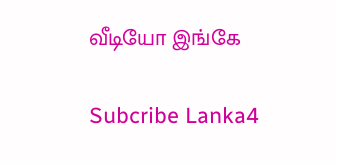வீடியோ இங்கே

Subcribe Lanka4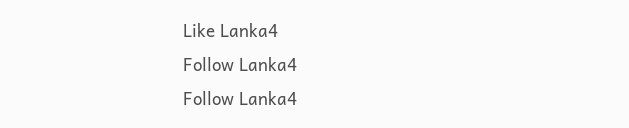Like Lanka4
Follow Lanka4
Follow Lanka4